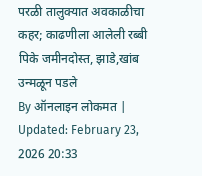परळी तालुक्यात अवकाळीचा कहर; काढणीला आलेली रब्बी पिके जमीनदोस्त, झाडे,खांब उन्मळून पडले
By ऑनलाइन लोकमत | Updated: February 23, 2026 20:33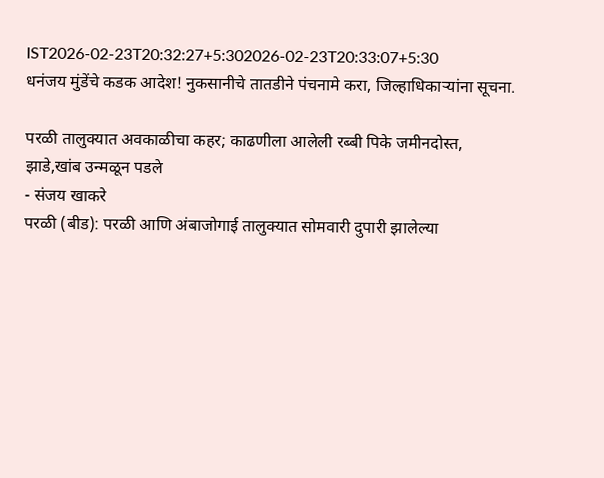IST2026-02-23T20:32:27+5:302026-02-23T20:33:07+5:30
धनंजय मुंडेंचे कडक आदेश! नुकसानीचे तातडीने पंचनामे करा, जिल्हाधिकाऱ्यांना सूचना.

परळी तालुक्यात अवकाळीचा कहर; काढणीला आलेली रब्बी पिके जमीनदोस्त, झाडे,खांब उन्मळून पडले
- संजय खाकरे
परळी (बीड): परळी आणि अंबाजोगाई तालुक्यात सोमवारी दुपारी झालेल्या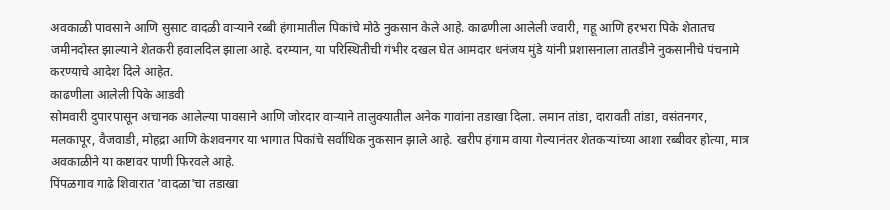अवकाळी पावसाने आणि सुसाट वादळी वाऱ्याने रब्बी हंगामातील पिकांचे मोठे नुकसान केले आहे. काढणीला आलेली ज्वारी, गहू आणि हरभरा पिके शेतातच जमीनदोस्त झाल्याने शेतकरी हवालदिल झाला आहे. दरम्यान, या परिस्थितीची गंभीर दखल घेत आमदार धनंजय मुंडे यांनी प्रशासनाला तातडीने नुकसानीचे पंचनामे करण्याचे आदेश दिले आहेत.
काढणीला आलेली पिके आडवी
सोमवारी दुपारपासून अचानक आलेल्या पावसाने आणि जोरदार वाऱ्याने तालुक्यातील अनेक गावांना तडाखा दिला. लमान तांडा, दारावती तांडा, वसंतनगर, मलकापूर, वैजवाडी, मोहद्रा आणि केशवनगर या भागात पिकांचे सर्वाधिक नुकसान झाले आहे. खरीप हंगाम वाया गेल्यानंतर शेतकऱ्यांच्या आशा रब्बीवर होत्या, मात्र अवकाळीने या कष्टावर पाणी फिरवले आहे.
पिंपळगाव गाढे शिवारात 'वादळा'चा तडाखा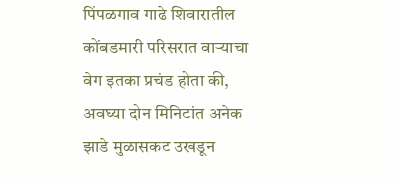पिंपळगाव गाढे शिवारातील कोंबडमारी परिसरात वाऱ्याचा वेग इतका प्रचंड होता की, अवघ्या दोन मिनिटांत अनेक झाडे मुळासकट उखडून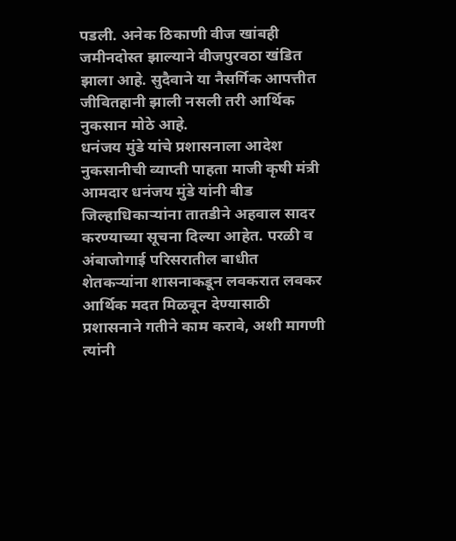पडली. अनेक ठिकाणी वीज खांबही जमीनदोस्त झाल्याने वीजपुरवठा खंडित झाला आहे. सुदैवाने या नैसर्गिक आपत्तीत जीवितहानी झाली नसली तरी आर्थिक नुकसान मोठे आहे.
धनंजय मुंडे यांचे प्रशासनाला आदेश
नुकसानीची व्याप्ती पाहता माजी कृषी मंत्री आमदार धनंजय मुंडे यांनी बीड जिल्हाधिकाऱ्यांना तातडीने अहवाल सादर करण्याच्या सूचना दिल्या आहेत. परळी व अंबाजोगाई परिसरातील बाधीत शेतकऱ्यांना शासनाकडून लवकरात लवकर आर्थिक मदत मिळवून देण्यासाठी प्रशासनाने गतीने काम करावे, अशी मागणी त्यांनी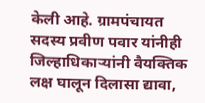केली आहे. ग्रामपंचायत सदस्य प्रवीण पवार यांनीही जिल्हाधिकाऱ्यांनी वैयक्तिक लक्ष घालून दिलासा द्यावा,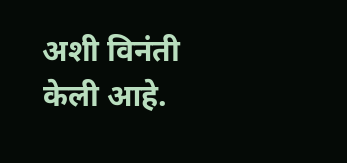अशी विनंती केली आहे.